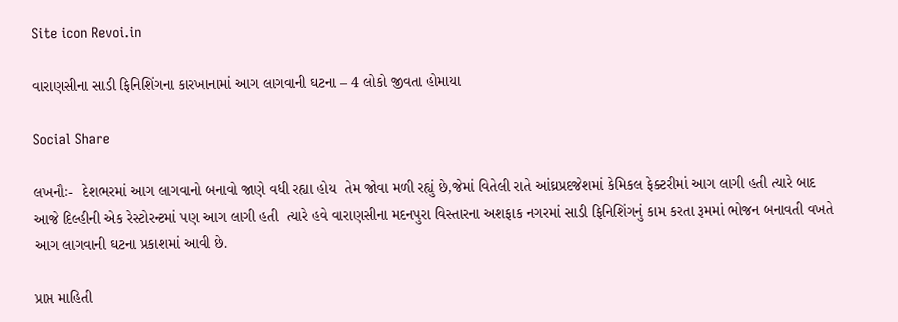Site icon Revoi.in

વારાણસીના સાડી ફિનિશિંગના કારખાનામાં આગ લાગવાની ઘટના – 4 લોકો જીવતા હોમાયા

Social Share

લખનૌઃ-  દેશભરમાં આગ લાગવાનો બનાવો જાણે વધી રહ્યા હોય  તેમ જોવા મળી રહ્યું છે,જેમાં વિતેલી રાતે આંઘ્રપ્રદજેશમાં કેમિકલ ફેક્ટરીમાં આગ લાગી હતી ત્યારે બાદ આજે દિલ્હીની એક રેસ્ટોરન્ટમાં પણ આગ લાગી હતી  ત્યારે હવે વારાણસીના મદનપુરા વિસ્તારના અશફાક નગરમાં સાડી ફિનિશિંગનું કામ કરતા રૂમમાં ભોજન બનાવતી વખતે આગ લાગવાની ઘટના પ્રકાશમાં આવી છે.

પ્રાપ્ત માહિતી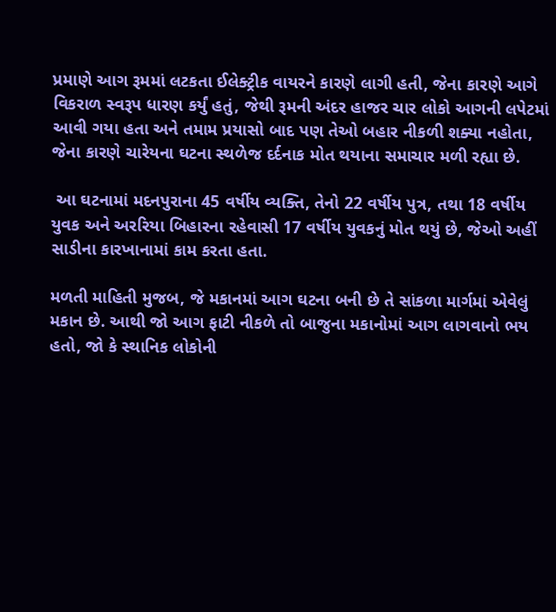પ્રમાણે આગ રૂમમાં લટકતા ઈલેક્ટ્રીક વાયરને કારણે લાગી હતી, જેના કારણે આગે વિકરાળ સ્વરૂપ ધારણ કર્યું હતું, જેથી રૂમની અંદર હાજર ચાર લોકો આગની લપેટમાં આવી ગયા હતા અને તમામ પ્રયાસો બાદ પણ તેઓ બહાર નીકળી શક્યા નહોતા, જેના કારણે ચારેયના ઘટના સ્થળેજ દર્દનાક મોત થયાના સમાચાર મળી રહ્યા છે.

 આ ઘટનામાં મદનપુરાના 45 વર્ષીય વ્યક્તિ, તેનો 22 વર્ષીય પુત્ર, તથા 18 વર્ષીય યુવક અને અરરિયા બિહારના રહેવાસી 17 વર્ષીય યુવકનું મોત થયું છે, જેઓ અહીં સાડીના કારખાનામાં કામ કરતા હતા.

મળતી માહિતી મુજબ, જે મકાનમાં આગ ઘટના બની છે તે સાંકળા માર્ગમાં એવેલું મકાન છે. આથી જો આગ ફાટી નીકળે તો બાજુના મકાનોમાં આગ લાગવાનો ભય હતો, જો કે સ્થાનિક લોકોની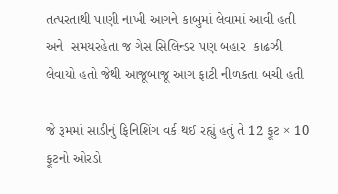તત્પરતાથી પાણી નાખી આગને કાબુમાં લેવામાં આવી હતી અને  સમયરહેતા જ ગેસ સિલિન્ડર પણ બહાર  કાઢઝી લેવાયો હતો જેથી આજૂબાજૂ આગ ફાટી નીળકતા બચી હતી

જે રૂમમાં સાડીનું ફિનિશિંગ વર્ક થઈ રહ્યું હતું તે 12 ફૂટ × 10 ફૂટનો ઓરડો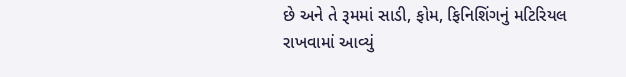છે અને તે રૂમમાં સાડી, ફોમ, ફિનિશિંગનું મટિરિયલ રાખવામાં આવ્યું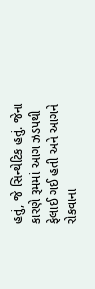હતું, જે સિન્થેટિક હતું. જેના કારણે રૂમમાં આગ ઝડપથી ફેલાઈ ગઈ હતી અને આગને રોકવાના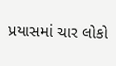પ્રયાસમાં ચાર લોકો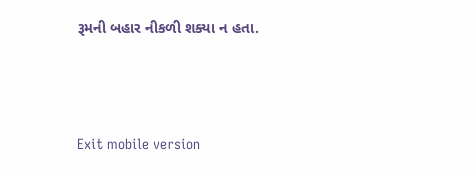રૂમની બહાર નીકળી શક્યા ન હતા.



Exit mobile version